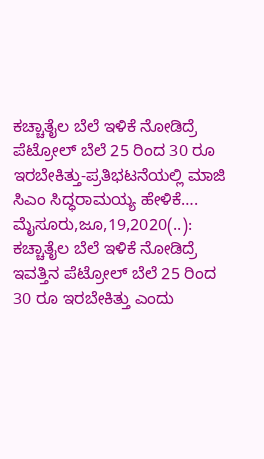ಕಚ್ಚಾತೈಲ ಬೆಲೆ ಇಳಿಕೆ ನೋಡಿದ್ರೆ ಪೆಟ್ರೋಲ್ ಬೆಲೆ 25 ರಿಂದ 30 ರೂ ಇರಬೇಕಿತ್ತು-ಪ್ರತಿಭಟನೆಯಲ್ಲಿ ಮಾಜಿ ಸಿಎಂ ಸಿದ್ಧರಾಮಯ್ಯ ಹೇಳಿಕೆ…. ಮೈಸೂರು,ಜೂ,19,2020(..): ಕಚ್ಚಾತೈಲ ಬೆಲೆ ಇಳಿಕೆ ನೋಡಿದ್ರೆ ಇವತ್ತಿನ ಪೆಟ್ರೋಲ್ ಬೆಲೆ 25 ರಿಂದ 30 ರೂ ಇರಬೇಕಿತ್ತು ಎಂದು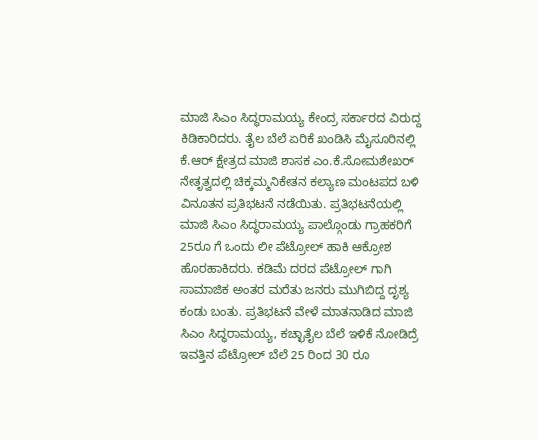ಮಾಜಿ ಸಿಎಂ ಸಿದ್ಧರಾಮಯ್ಯ ಕೇಂದ್ರ ಸರ್ಕಾರದ ವಿರುದ್ದ ಕಿಡಿಕಾರಿದರು. ತೈಲ ಬೆಲೆ ಏರಿಕೆ ಖಂಡಿಸಿ ಮೈಸೂರಿನಲ್ಲಿ ಕೆ.ಆರ್ ಕ್ಷೇತ್ರದ ಮಾಜಿ ಶಾಸಕ ಎಂ.ಕೆ.ಸೋಮಶೇಖರ್ ನೇತೃತ್ವದಲ್ಲಿ ಚಿಕ್ಕಮ್ಮನಿಕೇತನ ಕಲ್ಯಾಣ ಮಂಟಪದ ಬಳಿ ವಿನೂತನ ಪ್ರತಿಭಟನೆ ನಡೆಯಿತು. ಪ್ರತಿಭಟನೆಯಲ್ಲಿ ಮಾಜಿ ಸಿಎಂ ಸಿದ್ಧರಾಮಯ್ಯ ಪಾಲ್ಗೊಂಡು ಗ್ರಾಹಕರಿಗೆ 25ರೂ ಗೆ ಒಂದು ಲೀ ಪೆಟ್ರೋಲ್ ಹಾಕಿ ಆಕ್ರೋಶ ಹೊರಹಾಕಿದರು. ಕಡಿಮೆ ದರದ ಪೆಟ್ರೋಲ್ ಗಾಗಿ ಸಾಮಾಜಿಕ ಅಂತರ ಮರೆತು ಜನರು ಮುಗಿಬಿದ್ದ ದೃಶ್ಯ ಕಂಡು ಬಂತು. ಪ್ರತಿಭಟನೆ ವೇಳೆ ಮಾತನಾಡಿದ ಮಾಜಿ ಸಿಎಂ ಸಿದ್ಧರಾಮಯ್ಯ, ಕಚ್ಛಾತೈಲ ಬೆಲೆ ಇಳಿಕೆ ನೋಡಿದ್ರೆ ಇವತ್ತಿನ ಪೆಟ್ರೋಲ್ ಬೆಲೆ 25 ರಿಂದ 30 ರೂ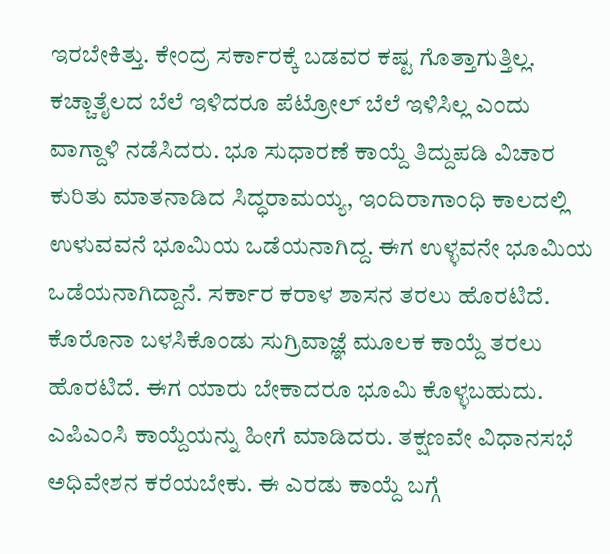ಇರಬೇಕಿತ್ತು. ಕೇಂದ್ರ ಸರ್ಕಾರಕ್ಕೆ ಬಡವರ ಕಷ್ಟ ಗೊತ್ತಾಗುತ್ತಿಲ್ಲ. ಕಚ್ಚಾತೈಲದ ಬೆಲೆ ಇಳಿದರೂ ಪೆಟ್ರೋಲ್ ಬೆಲೆ ಇಳಿಸಿಲ್ಲ ಎಂದು ವಾಗ್ದಾಳಿ ನಡೆಸಿದರು. ಭೂ ಸುಧಾರಣೆ ಕಾಯ್ದೆ ತಿದ್ದುಪಡಿ ವಿಚಾರ ಕುರಿತು ಮಾತನಾಡಿದ ಸಿದ್ಧರಾಮಯ್ಯ, ಇಂದಿರಾಗಾಂಧಿ ಕಾಲದಲ್ಲಿ ಉಳುವವನೆ ಭೂಮಿಯ ಒಡೆಯನಾಗಿದ್ದ. ಈಗ ಉಳ್ಳವನೇ ಭೂಮಿಯ ಒಡೆಯನಾಗಿದ್ದಾನೆ. ಸರ್ಕಾರ ಕರಾಳ ಶಾಸನ ತರಲು ಹೊರಟಿದೆ. ಕೊರೊನಾ ಬಳಸಿಕೊಂಡು ಸುಗ್ರಿವಾಜ್ಞೆ ಮೂಲಕ ಕಾಯ್ದೆ ತರಲು ಹೊರಟಿದೆ. ಈಗ ಯಾರು ಬೇಕಾದರೂ ಭೂಮಿ ಕೊಳ್ಳಬಹುದು. ಎಪಿಎಂಸಿ ಕಾಯ್ದೆಯನ್ನು ಹೀಗೆ ಮಾಡಿದರು. ತಕ್ಷಣವೇ ವಿಧಾನಸಭೆ ಅಧಿವೇಶನ ಕರೆಯಬೇಕು. ಈ ಎರಡು ಕಾಯ್ದೆ ಬಗ್ಗೆ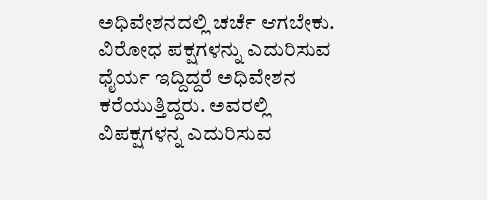ಅಧಿವೇಶನದಲ್ಲಿ ಚರ್ಚೆ ಆಗಬೇಕು. ವಿರೋಧ ಪಕ್ಷಗಳನ್ನು ಎದುರಿಸುವ ಧೈರ್ಯ ಇದ್ದಿದ್ದರೆ ಅಧಿವೇಶನ ಕರೆಯುತ್ತಿದ್ದರು. ಅವರಲ್ಲಿ ವಿಪಕ್ಷಗಳನ್ನ ಎದುರಿಸುವ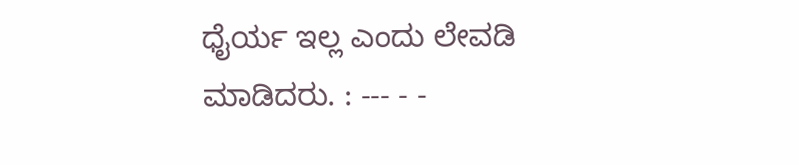ಧೈರ್ಯ ಇಲ್ಲ‌ ಎಂದು ಲೇವಡಿ ಮಾಡಿದರು. : --- - -